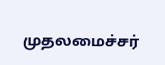முதலமைச்சர்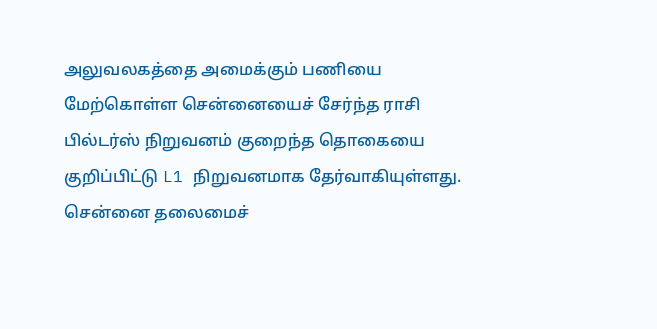அலுவலகத்தை அமைக்கும் பணியை மேற்கொள்ள சென்னையைச் சேர்ந்த ராசி பில்டர்ஸ் நிறுவனம் குறைந்த தொகையை குறிப்பிட்டு L1 நிறுவனமாக தேர்வாகியுள்ளது.
சென்னை தலைமைச்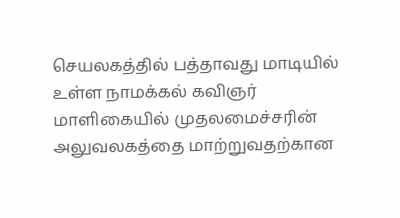செயலகத்தில் பத்தாவது மாடியில் உள்ள நாமக்கல் கவிஞர் மாளிகையில் முதலமைச்சரின் அலுவலகத்தை மாற்றுவதற்கான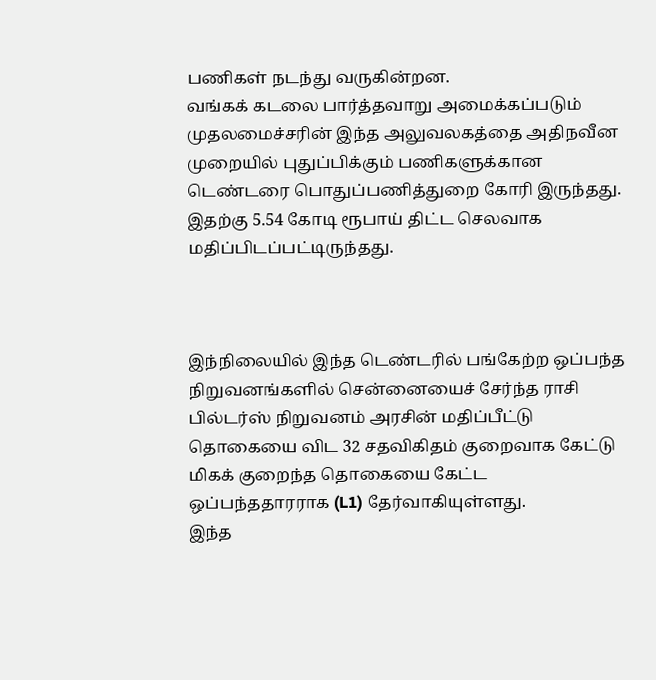பணிகள் நடந்து வருகின்றன.
வங்கக் கடலை பார்த்தவாறு அமைக்கப்படும் முதலமைச்சரின் இந்த அலுவலகத்தை அதிநவீன முறையில் புதுப்பிக்கும் பணிகளுக்கான டெண்டரை பொதுப்பணித்துறை கோரி இருந்தது.
இதற்கு 5.54 கோடி ரூபாய் திட்ட செலவாக மதிப்பிடப்பட்டிருந்தது.



இந்நிலையில் இந்த டெண்டரில் பங்கேற்ற ஒப்பந்த நிறுவனங்களில் சென்னையைச் சேர்ந்த ராசி பில்டர்ஸ் நிறுவனம் அரசின் மதிப்பீட்டு தொகையை விட 32 சதவிகிதம் குறைவாக கேட்டு மிகக் குறைந்த தொகையை கேட்ட ஒப்பந்ததாரராக (L1) தேர்வாகியுள்ளது.
இந்த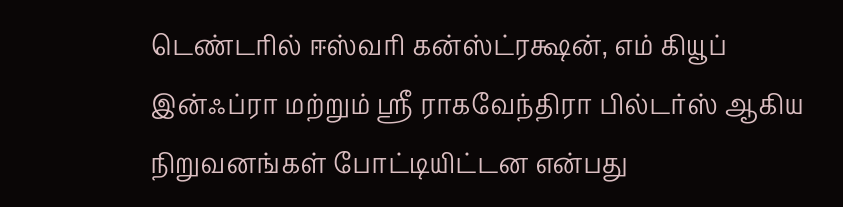டெண்டரில் ஈஸ்வரி கன்ஸ்ட்ரக்ஷன், எம் கியூப் இன்ஃப்ரா மற்றும் ஸ்ரீ ராகவேந்திரா பில்டர்ஸ் ஆகிய நிறுவனங்கள் போட்டியிட்டன என்பது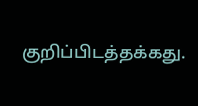குறிப்பிடத்தக்கது.